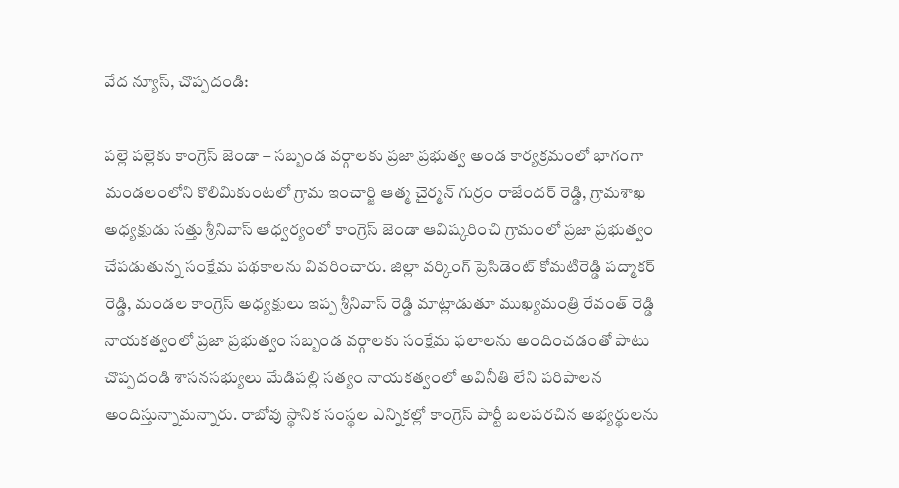వేద న్యూస్, చొప్పదండి:

పల్లె పల్లెకు కాంగ్రెస్ జెండా – సబ్బండ వర్గాలకు ప్రజా ప్రభుత్వ అండ కార్యక్రమంలో భాగంగా మండలంలోని కొలిమికుంటలో గ్రామ ఇంచార్జి ఆత్మ చైర్మన్ గుర్రం రాజేందర్ రెడ్డి, గ్రామశాఖ అధ్యక్షుడు సత్తు శ్రీనివాస్ ఆధ్వర్యంలో కాంగ్రెస్ జెండా ఆవిష్కరించి గ్రామంలో ప్రజా ప్రభుత్వం చేపడుతున్న సంక్షేమ పథకాలను వివరించారు. జిల్లా వర్కింగ్ ప్రెసిడెంట్ కోమటిరెడ్డి పద్మాకర్ రెడ్డి, మండల కాంగ్రెస్ అధ్యక్షులు ఇప్ప శ్రీనివాస్ రెడ్డి మాట్లాడుతూ ముఖ్యమంత్రి రేవంత్ రెడ్డి నాయకత్వంలో ప్రజా ప్రభుత్వం సబ్బండ వర్గాలకు సంక్షేమ ఫలాలను అందించడంతో పాటు చొప్పదండి శాసనసభ్యులు మేడిపల్లి సత్యం నాయకత్వంలో అవినీతి లేని పరిపాలన అందిస్తున్నామన్నారు. రాబోవు స్థానిక సంస్థల ఎన్నికల్లో కాంగ్రెస్ పార్టీ బలపరచిన అభ్యర్థులను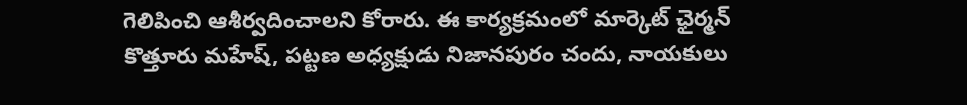గెలిపించి ఆశీర్వదించాలని కోరారు. ఈ కార్యక్రమంలో మార్కెట్ ఛైర్మన్ కొత్తూరు మహేష్, పట్టణ అధ్యక్షుడు నిజానపురం చందు, నాయకులు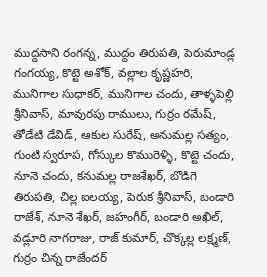ముద్దసాని రంగన్న, ముద్దం తిరుపతి, పెరుమాండ్ల గంగయ్య, కొట్టె అశోక్, వల్లాల కృష్ణహరి, మునిగాల సుధాకర్, మునిగాల చందు, తాళ్ళపెల్లి శ్రీనివాస్, మావురపు రాములు, గుర్రం రమేష్, తోడేటి డేవిడ్, ఆకుల సురేష్, అనుమల్ల సత్యం, గుంటి స్వరూప, గోస్కుల కొమురెళ్ళి, కొట్టె చందు, నూనె చందు, కనుమల్ల రాజశేఖర్, బొడిగె తిరుపతి, చిల్ల ఐలయ్య, పెరుక శ్రీనివాస్, బండారి రాజేశ్, నూనె శేఖర్, జహంగీర్, బండారి అఖిల్, వడ్లూరి నాగరాజు, రాజ్ కుమార్, చొక్కల్ల లక్ష్మణ్, గుర్రం చిన్న రాజేందర్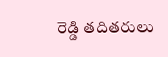రెడ్డి తదితరులు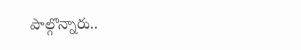పాల్గొన్నారు..